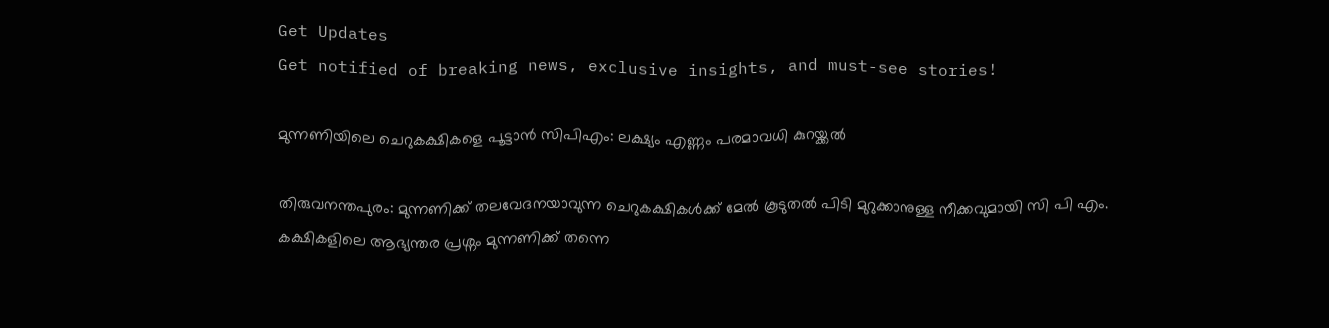Get Updates
Get notified of breaking news, exclusive insights, and must-see stories!

മുന്നണിയിലെ ചെറുകക്ഷികളെ പൂട്ടാന്‍ സിപിഎം: ലക്ഷ്യം എണ്ണം പരമാവധി കുറയ്ക്കല്‍

തിരുവനന്തപുരം: മുന്നണിക്ക് തലവേദനയാവുന്ന ചെറുകക്ഷികള്‍ക്ക് മേല്‍ കൂടുതല്‍ പിടി മുറുക്കാനുള്ള നീക്കവുമായി സി പി എം. കക്ഷികളിലെ ആഭ്യന്തര പ്രശ്നം മുന്നണിക്ക് തന്നെ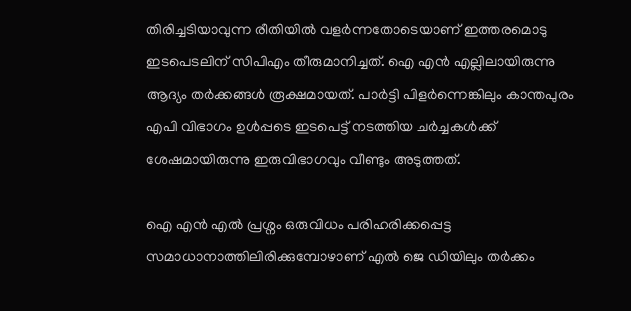തിരിച്ചടിയാവുന്ന രീതിയില്‍ വളർന്നതോടെയാണ് ഇത്തരമൊടു ഇടപെടലിന് സിപിഎം തീരുമാനിച്ചത്. ഐ എന്‍ എല്ലിലായിരുന്നു ആദ്യം തർക്കങ്ങള്‍ രൂക്ഷമായത്. പാർട്ടി പിളർന്നെങ്കിലും കാന്തപുരം എപി വിഭാഗം ഉള്‍പ്പടെ ഇടപെട്ട് നടത്തിയ ചർച്ചകള്‍ക്ക് ശേഷമായിരുന്നു ഇരുവിഭാഗവും വീണ്ടും അടുത്തത്.

ഐ എന്‍ എല്‍ പ്രശ്നം ഒരുവിധം പരിഹരിക്കപ്പെട്ട സമാധാനാത്തിലിരിക്കുമ്പോഴാണ് എല്‍ ജെ ഡിയിലും തർക്കം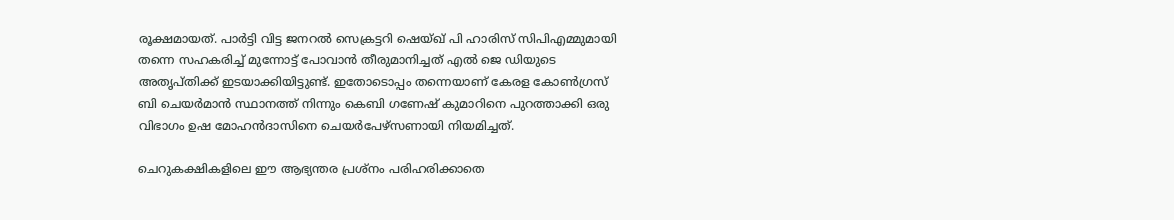രൂക്ഷമായത്. പാർട്ടി വിട്ട ജനറല്‍ സെക്രട്ടറി ഷെയ്ഖ് പി ഹാരിസ് സിപിഎമ്മുമായി തന്നെ സഹകരിച്ച് മുന്നോട്ട് പോവാന്‍ തീരുമാനിച്ചത് എല്‍ ജെ ഡിയുടെ അതൃപ്തിക്ക് ഇടയാക്കിയിട്ടുണ്ട്. ഇതോടൊപ്പം തന്നെയാണ് കേരള കോണ്‍ഗ്രസ് ബി ചെയർമാന്‍ സ്ഥാനത്ത് നിന്നും കെബി ഗണേഷ് കുമാറിനെ പുറത്താക്കി ഒരു വിഭാഗം ഉഷ മോഹന്‍ദാസിനെ ചെയർപേഴ്സണായി നിയമിച്ചത്.

ചെറുകക്ഷികളിലെ ഈ ആഭ്യന്തര പ്രശ്നം പരിഹരിക്കാതെ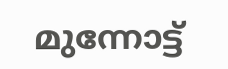മുന്നോട്ട്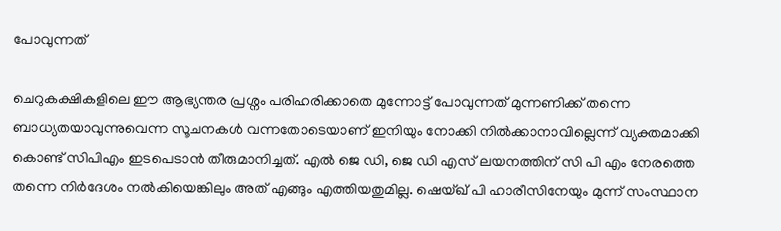പോവുന്നത്

ചെറുകക്ഷികളിലെ ഈ ആഭ്യന്തര പ്രശ്നം പരിഹരിക്കാതെ മുന്നോട്ട് പോവുന്നത് മുന്നണിക്ക് തന്നെ ബാധ്യതയാവുന്നുവെന്ന സൂചനകള്‍ വന്നതോടെയാണ് ഇനിയും നോക്കി നില്‍ക്കാനാവില്ലെന്ന് വ്യക്തമാക്കി കൊണ്ട് സിപിഎം ഇടപെടാന്‍ തീരുമാനിച്ചത്. എല്‍ ജെ ഡി, ജെ ഡി എസ് ലയനത്തിന് സി പി എം നേരത്തെ തന്നെ നിർദേശം നല്‍കിയെങ്കിലും അത് എങ്ങും എത്തിയതുമില്ല. ഷെയ്ഖ് പി ഹാരീസിനേയും മുന്ന് സംസ്ഥാന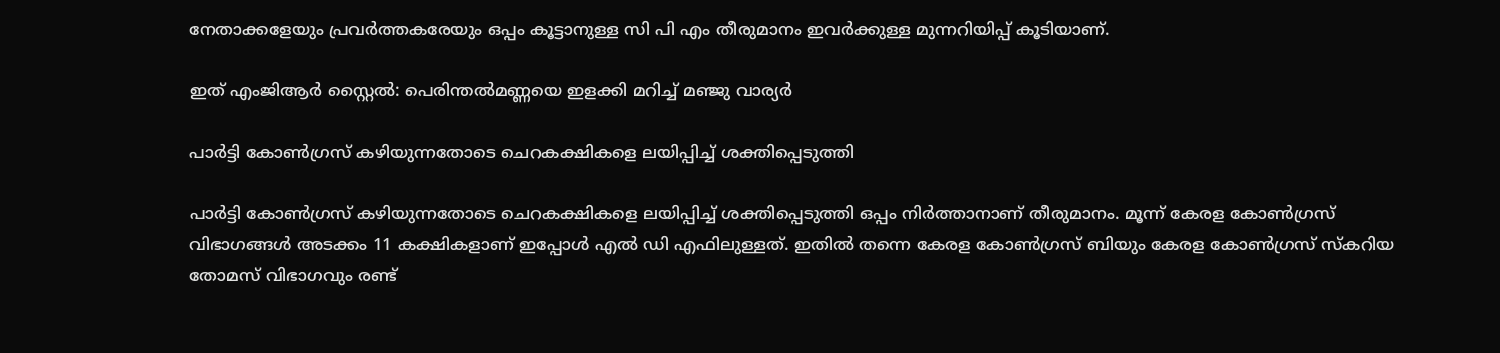നേതാക്കളേയും പ്രവർത്തകരേയും ഒപ്പം കൂട്ടാനുള്ള സി പി എം തീരുമാനം ഇവർക്കുള്ള മുന്നറിയിപ്പ് കൂടിയാണ്.

ഇത് എംജിആർ സ്റ്റൈല്‍: പെരിന്തല്‍മണ്ണയെ ഇളക്കി മറിച്ച് മഞ്ജു വാര്യർ

പാർട്ടി കോണ്‍ഗ്രസ് കഴിയുന്നതോടെ ചെറകക്ഷികളെ ലയിപ്പിച്ച് ശക്തിപ്പെടുത്തി

പാർട്ടി കോണ്‍ഗ്രസ് കഴിയുന്നതോടെ ചെറകക്ഷികളെ ലയിപ്പിച്ച് ശക്തിപ്പെടുത്തി ഒപ്പം നിർത്താനാണ് തീരുമാനം. മൂന്ന് കേരള കോണ്‍ഗ്രസ് വിഭാഗങ്ങള്‍ അടക്കം 11 കക്ഷികളാണ് ഇപ്പോള്‍ എല്‍ ഡി എഫിലുള്ളത്. ഇതില്‍ തന്നെ കേരള കോണ്‍ഗ്രസ് ബിയും കേരള കോണ്‍ഗ്രസ് സ്കറിയ തോമസ് വിഭാഗവും രണ്ട്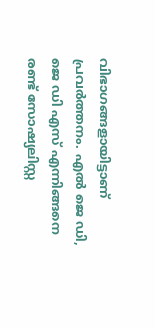വിഭാഗങ്ങളായിട്ടാണ് പ്രവർത്തനം. എല്‍ ജെ ഡി, ജെ ഡി എസ് എന്നിങ്ങനെ രണ്ട് സോഷ്യലിസ്റ്റ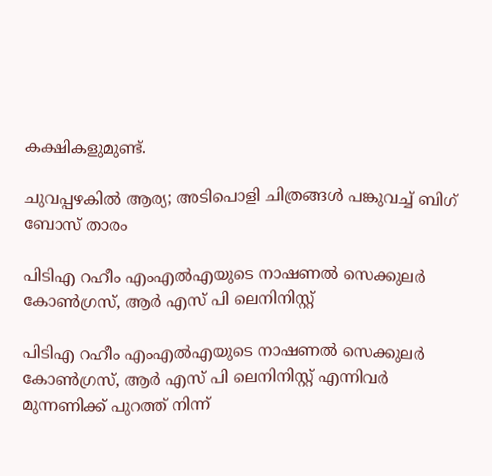കക്ഷികളുമുണ്ട്.

ചുവപ്പഴകില്‍ ആര്യ; അടിപൊളി ചിത്രങ്ങള്‍ പങ്കുവച്ച് ബിഗ് ബോസ് താരം

പിടിഎ റഹീം എംഎല്‍എയുടെ നാഷണല്‍ സെക്കുലർ കോണ്‍ഗ്രസ്, ആര്‍ എസ് പി ലെനിനിസ്റ്റ്

പിടിഎ റഹീം എംഎല്‍എയുടെ നാഷണല്‍ സെക്കുലർ കോണ്‍ഗ്രസ്, ആര്‍ എസ് പി ലെനിനിസ്റ്റ് എന്നിവർ മുന്നണിക്ക് പുറത്ത് നിന്ന്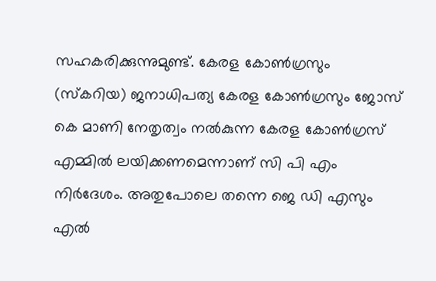സഹകരിക്കുന്നുമുണ്ട്. കേരള കോൺഗ്രസും (സ്കറിയ) ജനാധിപത്യ കേരള കോൺഗ്രസും ജോസ് കെ മാണി നേതൃത്വം നല്‍കുന്ന കേരള കോണ്‍ഗ്രസ് എമ്മില്‍ ലയിക്കണമെന്നാണ് സി പി എം നിർദേശം. അതുപോലെ തന്നെ ജെ ഡി എസും എല്‍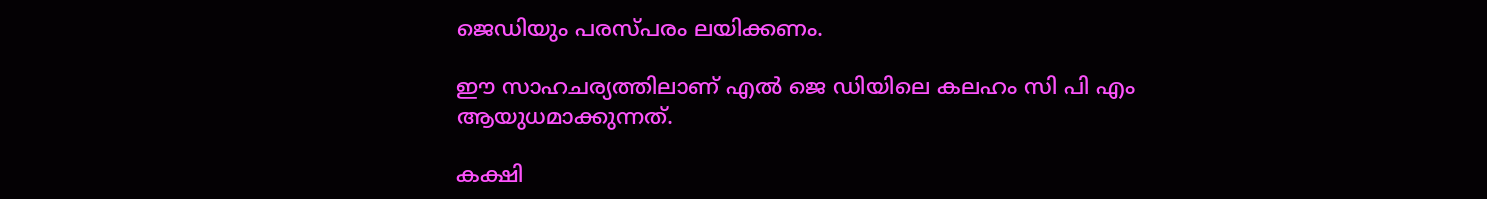ജെഡിയും പരസ്പരം ലയിക്കണം.

ഈ സാഹചര്യത്തിലാണ് എൽ ജെ ഡിയിലെ കലഹം സി പി എം ആയുധമാക്കുന്നത്.

കക്ഷി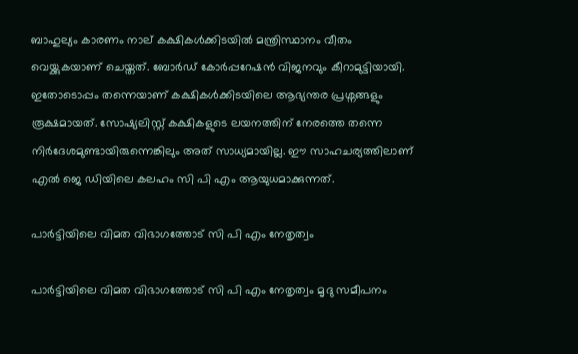ബാഹുല്യം കാരണം നാല് കക്ഷികൾക്കിടയിൽ മന്ത്രിസ്ഥാനം വീതം വെയ്ക്കുകയാണ് ചെയ്തത്. ബോർഡ് കോർപ്പറേഷന്‍ വിജനവും കീറാമുട്ടിയായി. ഇതോടൊപ്പം തന്നെയാണ് കക്ഷികള്‍ക്കിടയിലെ ആഭ്യന്തര പ്രശ്നങ്ങളും രൂക്ഷമായത്. സോഷ്യലിസ്റ്റ് കക്ഷികളുടെ ലയനത്തിന് നേരത്തെ തന്നെ നിർദേശമുണ്ടായിരുന്നെങ്കിലും അത് സാധ്യമായില്ല. ഈ സാഹചര്യത്തിലാണ് എൽ ജെ ഡിയിലെ കലഹം സി പി എം ആയുധമാക്കുന്നത്.

പാർട്ടിയിലെ വിമത വിഭാഗത്തോട് സി പി എം നേതൃത്വം

പാർട്ടിയിലെ വിമത വിഭാഗത്തോട് സി പി എം നേതൃത്വം മൃദു സമീപനം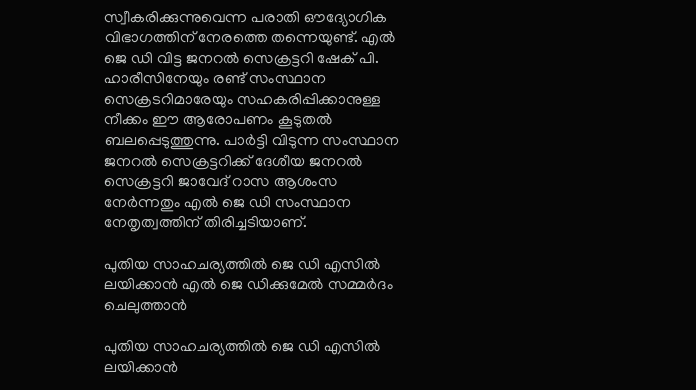സ്വീകരിക്കുന്നുവെന്ന പരാതി ഔദ്യോഗിക വിഭാഗത്തിന് നേരത്തെ തന്നെയുണ്ട്. എല്‍ ജെ ഡി വിട്ട ജനറൽ സെക്രട്ടറി ഷേക് പി. ഹാരീസിനേയും രണ്ട് സംസ്ഥാന സെക്രടറിമാരേയും സഹകരിപ്പിക്കാനുള്ള നീക്കം ഈ ആരോപണം കൂടുതല്‍ ബലപ്പെടുത്തുന്നു. പാർട്ടി വിടുന്ന സംസ്ഥാന ജനറൽ സെക്രട്ടറിക്ക് ദേശീയ ജനറല്‍ സെക്രട്ടറി ജാവേദ് റാസ ആശംസ നേർന്നതും എൽ ജെ ഡി സംസ്ഥാന നേതൃത്വത്തിന് തിരിച്ചടിയാണ്.

പുതിയ സാഹചര്യത്തില്‍ ജെ ഡി എസിൽ ലയിക്കാൻ എൽ ജെ ഡിക്കുമേൽ സമ്മർദം ചെലുത്താന്‍

പുതിയ സാഹചര്യത്തില്‍ ജെ ഡി എസിൽ ലയിക്കാൻ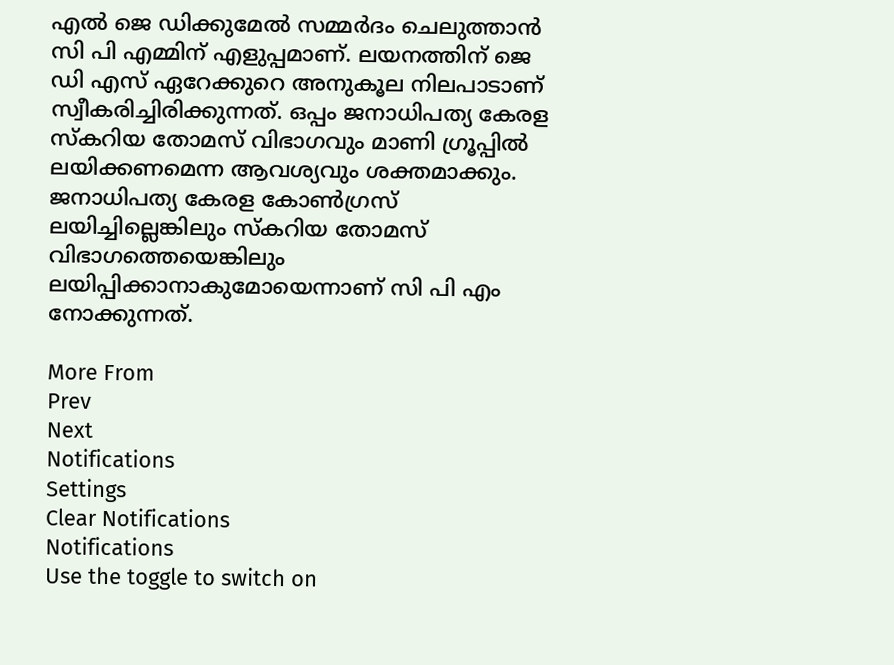എൽ ജെ ഡിക്കുമേൽ സമ്മർദം ചെലുത്താന്‍ സി പി എമ്മിന് എളുപ്പമാണ്. ലയനത്തിന് ജെ ഡി എസ് ഏറേക്കുറെ അനുകൂല നിലപാടാണ് സ്വീകരിച്ചിരിക്കുന്നത്. ഒപ്പം ജനാധിപത്യ കേരള സ്കറിയ തോമസ് വിഭാഗവും മാണി ഗ്രൂപ്പിൽ ലയിക്കണമെന്ന ആവശ്യവും ശക്തമാക്കും. ജനാധിപത്യ കേരള കോണ്‍ഗ്രസ് ലയിച്ചില്ലെങ്കിലും സ്കറിയ തോമസ് വിഭാഗത്തെയെങ്കിലും ലയിപ്പിക്കാനാകുമോയെന്നാണ് സി പി എം നോക്കുന്നത്.

More From
Prev
Next
Notifications
Settings
Clear Notifications
Notifications
Use the toggle to switch on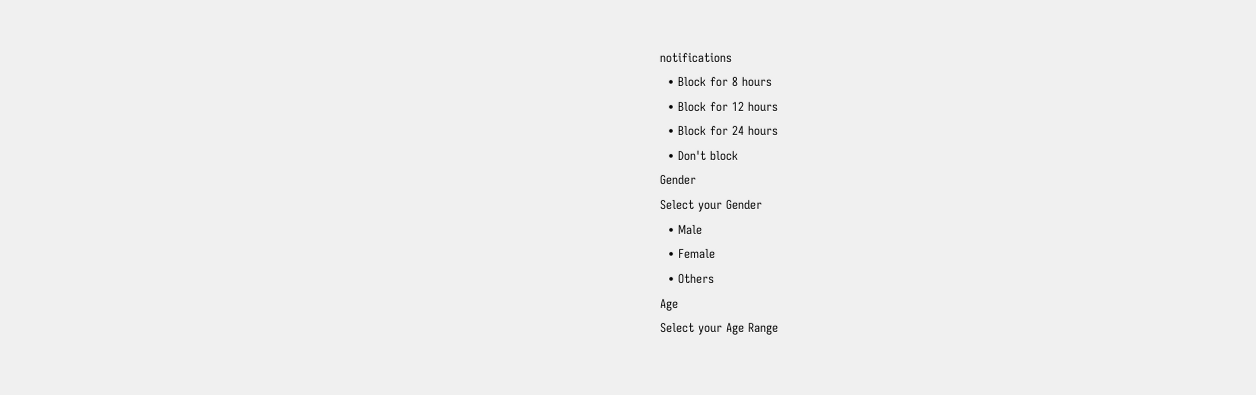notifications
  • Block for 8 hours
  • Block for 12 hours
  • Block for 24 hours
  • Don't block
Gender
Select your Gender
  • Male
  • Female
  • Others
Age
Select your Age Range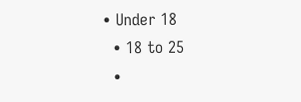• Under 18
  • 18 to 25
  •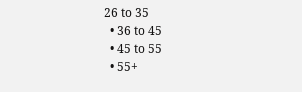26 to 35
  • 36 to 45
  • 45 to 55
  • 55+